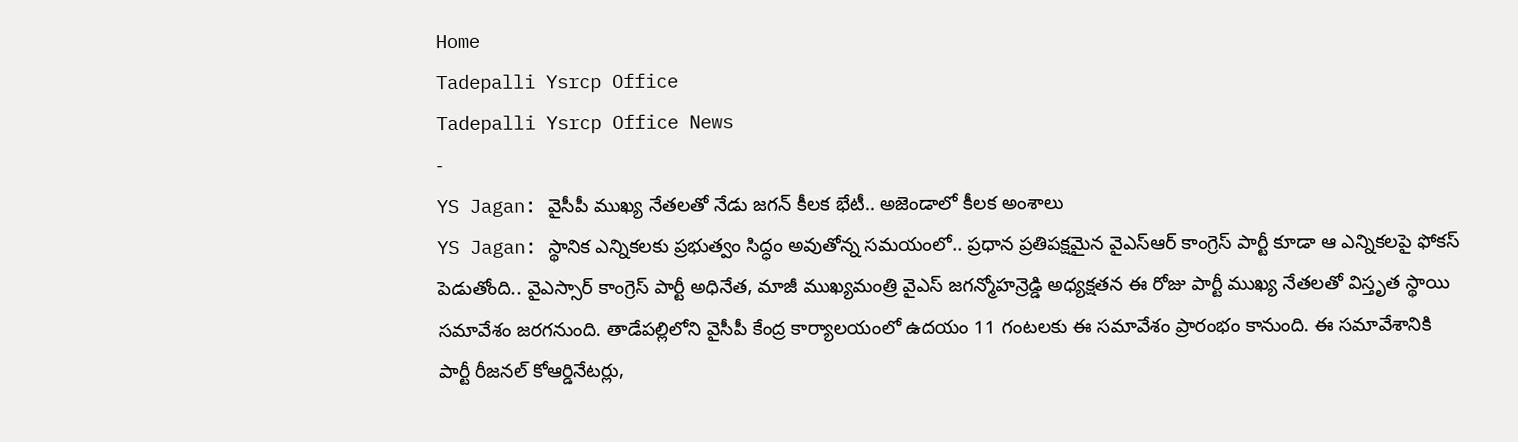Home
Tadepalli Ysrcp Office
Tadepalli Ysrcp Office News
-
YS Jagan: వైసీపీ ముఖ్య నేతలతో నేడు జగన్ కీలక భేటీ.. అజెండాలో కీలక అంశాలు
YS Jagan: స్థానిక ఎన్నికలకు ప్రభుత్వం సిద్ధం అవుతోన్న సమయంలో.. ప్రధాన ప్రతిపక్షమైన వైఎస్ఆర్ కాంగ్రెస్ పార్టీ కూడా ఆ ఎన్నికలపై ఫోకస్ పెడుతోంది.. వైఎస్సార్ కాంగ్రెస్ పార్టీ అధినేత, మాజీ ముఖ్యమంత్రి వైఎస్ జగన్మోహన్రెడ్డి అధ్యక్షతన ఈ రోజు పార్టీ ముఖ్య నేతలతో విస్తృత స్థాయి సమావేశం జరగనుంది. తాడేపల్లిలోని వైసీపీ కేంద్ర కార్యాలయంలో ఉదయం 11 గంటలకు ఈ సమావేశం ప్రారంభం కానుంది. ఈ సమావేశానికి పార్టీ రీజనల్ కోఆర్డినేటర్లు,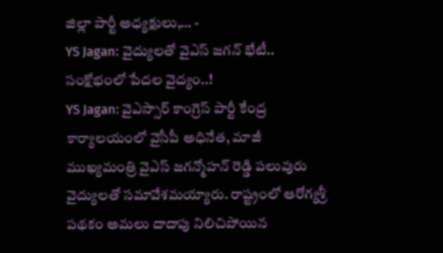జిల్లా పార్టీ అధ్యక్షులు,… -
YS Jagan: వైద్యులతో వైఎస్ జగన్ భేటీ.. సంక్షోభంలో పేదల వైద్యం..!
YS Jagan: వైఎస్సార్ కాంగ్రెస్ పార్టీ కేంద్ర కార్యాలయంలో వైసీపీ అధినేత, మాజీ ముఖ్యమంత్రి వైఎస్ జగన్మోహన్ రెడ్డి పలువురు వైద్యులతో సమావేశమయ్యారు. రాష్ట్రంలో ఆరోగ్యశ్రీ పథకం అమలు దాదాపు నిలిచిపోయిన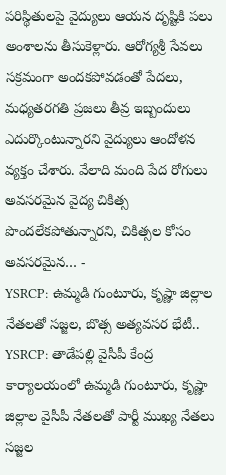పరిస్థితులపై వైద్యులు ఆయన దృష్టికి పలు అంశాలను తీసుకెళ్లారు. ఆరోగ్యశ్రీ సేవలు సక్రమంగా అందకపోవడంతో పేదలు, మధ్యతరగతి ప్రజలు తీవ్ర ఇబ్బందులు ఎదుర్కొంటున్నారని వైద్యులు ఆందోళన వ్యక్తం చేశారు. వేలాది మంది పేద రోగులు అవసరమైన వైద్య చికిత్స పొందలేకపోతున్నారని, చికిత్సల కోసం అవసరమైన… -
YSRCP: ఉమ్మడి గుంటూరు, కృష్ణా జిల్లాల నేతలతో సజ్జల, బొత్స అత్యవసర భేటీ..
YSRCP: తాడేపల్లి వైసీపీ కేంద్ర కార్యాలయంలో ఉమ్మడి గుంటూరు, కృష్ణా జిల్లాల వైసీపీ నేతలతో పార్టీ ముఖ్య నేతలు సజ్జల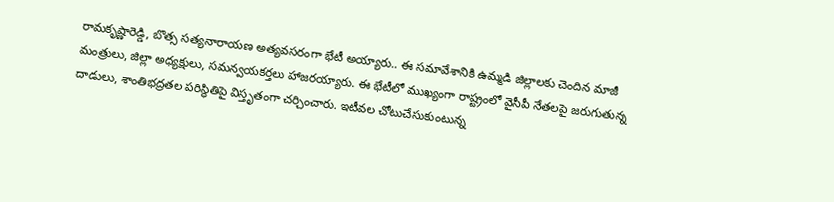రామకృష్ణారెడ్డి, బొత్స సత్యనారాయణ అత్యవసరంగా భేటీ అయ్యారు.. ఈ సమావేశానికి ఉమ్మడి జిల్లాలకు చెందిన మాజీ మంత్రులు, జిల్లా అధ్యక్షులు, సమన్వయకర్తలు హాజరయ్యారు. ఈ భేటీలో ముఖ్యంగా రాష్ట్రంలో వైసీపీ నేతలపై జరుగుతున్న దాడులు, శాంతిభద్రతల పరిస్థితిపై విస్తృతంగా చర్చించారు. ఇటీవల చోటుచేసుకుంటున్న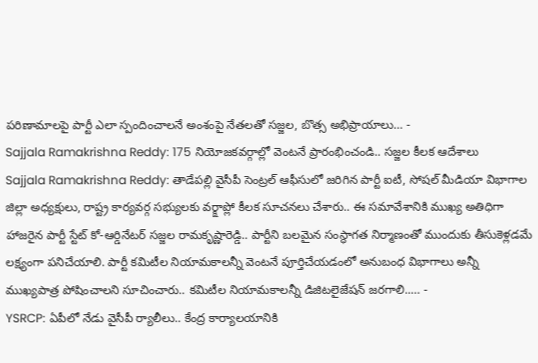పరిణామాలపై పార్టీ ఎలా స్పందించాలనే అంశంపై నేతలతో సజ్జల, బొత్స అభిప్రాయాలు… -
Sajjala Ramakrishna Reddy: 175 నియోజకవర్గాల్లో వెంటనే ప్రారంభించండి.. సజ్జల కీలక ఆదేశాలు
Sajjala Ramakrishna Reddy: తాడేపల్లి వైసీపీ సెంట్రల్ ఆఫీసులో జరిగిన పార్టీ ఐటీ, సోషల్ మీడియా విభాగాల జిల్లా అధ్యక్షులు, రాష్ట్ర కార్యవర్గ సభ్యులకు వర్క్షాప్లో కీలక సూచనలు చేశారు.. ఈ సమావేశానికి ముఖ్య అతిధిగా హాజరైన పార్టీ స్టేట్ కో-ఆర్డినేటర్ సజ్జల రామకృష్ణారెడ్డి.. పార్టీని బలమైన సంస్థాగత నిర్మాణంతో ముందుకు తీసుకెళ్లడమే లక్ష్యంగా పనిచేయాలి. పార్టీ కమిటీల నియామకాలన్నీ వెంటనే పూర్తిచేయడంలో అనుబంధ విభాగాలు అన్నీ ముఖ్యపాత్ర పోషించాలని సూచించారు.. కమిటీల నియామకాలన్నీ డిజిటలైజేషన్ జరగాలి..… -
YSRCP: ఏపీలో నేడు వైసీపీ ర్యాలీలు.. కేంద్ర కార్యాలయానికి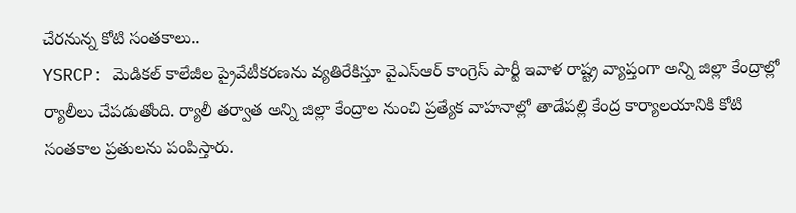చేరనున్న కోటి సంతకాలు..
YSRCP: మెడికల్ కాలేజీల ప్రైవేటీకరణను వ్యతిరేకిస్తూ వైఎస్ఆర్ కాంగ్రెస్ పార్టీ ఇవాళ రాష్ట్ర వ్యాప్తంగా అన్ని జిల్లా కేంద్రాల్లో ర్యాలీలు చేపడుతోంది. ర్యాలీ తర్వాత అన్ని జిల్లా కేంద్రాల నుంచి ప్రత్యేక వాహనాల్లో తాడేపల్లి కేంద్ర కార్యాలయానికి కోటి సంతకాల ప్రతులను పంపిస్తారు.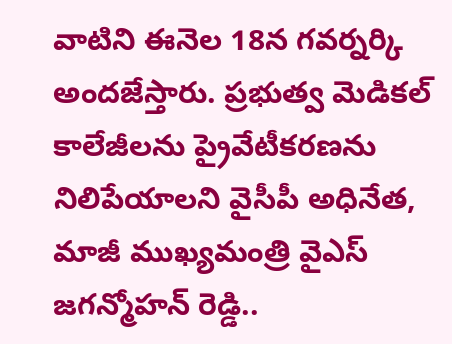వాటిని ఈనెల 18న గవర్నర్కి అందజేస్తారు. ప్రభుత్వ మెడికల్ కాలేజీలను ప్రైవేటీకరణను నిలిపేయాలని వైసీపీ అధినేత, మాజీ ముఖ్యమంత్రి వైఎస్ జగన్మోహన్ రెడ్డి..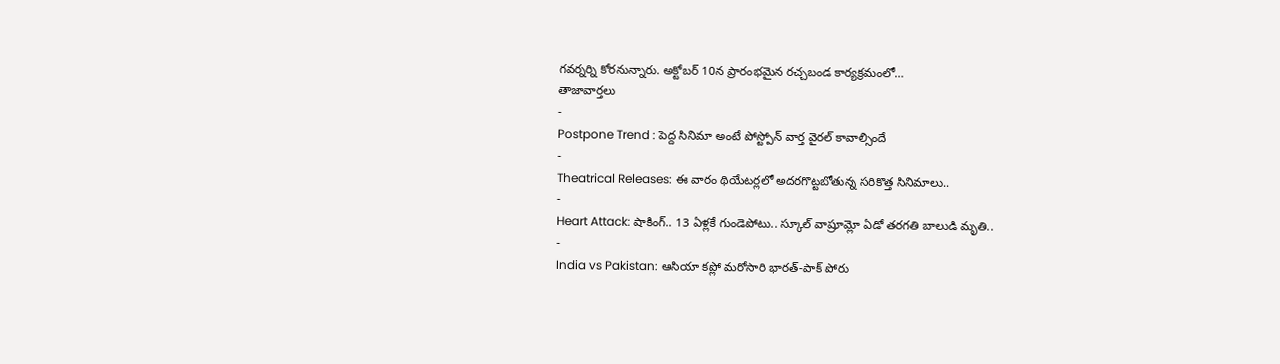గవర్నర్ని కోరనున్నారు. అక్టోబర్ 10న ప్రారంభమైన రచ్చబండ కార్యక్రమంలో…
తాజావార్తలు
-
Postpone Trend : పెద్ద సినిమా అంటే పోస్ట్పోన్ వార్త వైరల్ కావాల్సిందే
-
Theatrical Releases: ఈ వారం థియేటర్లలో అదరగొట్టబోతున్న సరికొత్త సినిమాలు..
-
Heart Attack: షాకింగ్.. 13 ఏళ్లకే గుండెపోటు.. స్కూల్ వాష్రూమ్లో ఏడో తరగతి బాలుడి మృతి..
-
India vs Pakistan: ఆసియా కప్లో మరోసారి భారత్-పాక్ పోరు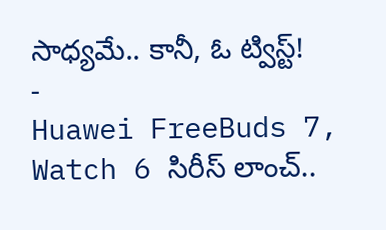సాధ్యమే.. కానీ, ఓ ట్విస్ట్!
-
Huawei FreeBuds 7, Watch 6 సిరీస్ లాంచ్..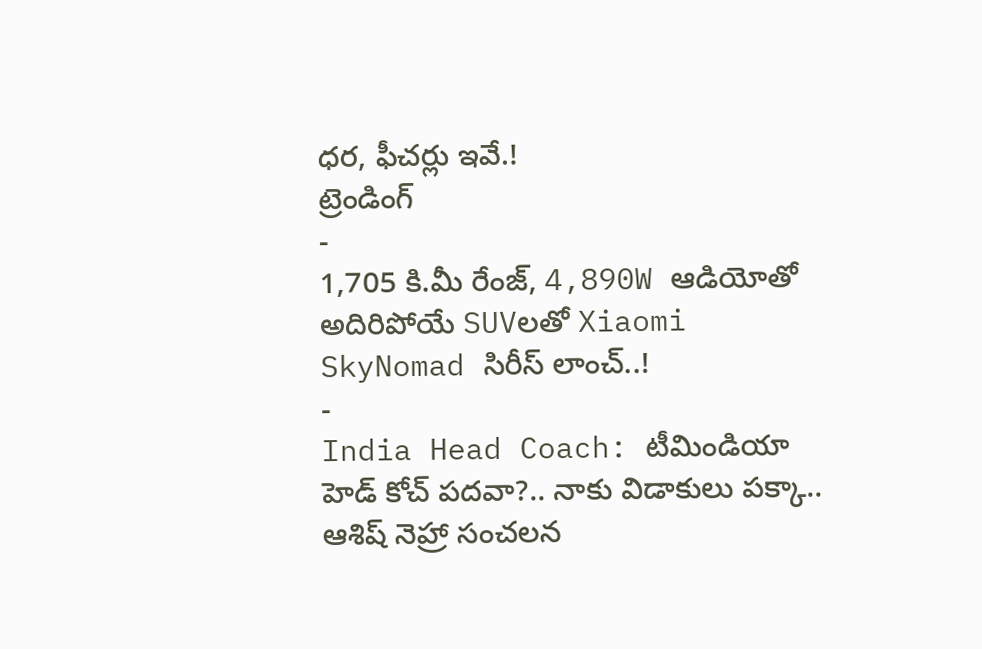ధర, ఫీచర్లు ఇవే.!
ట్రెండింగ్
-
1,705 కి.మీ రేంజ్, 4,890W ఆడియోతో అదిరిపోయే SUVలతో Xiaomi SkyNomad సిరీస్ లాంచ్..!
-
India Head Coach: టీమిండియా హెడ్ కోచ్ పదవా?.. నాకు విడాకులు పక్కా.. ఆశిష్ నెహ్రా సంచలన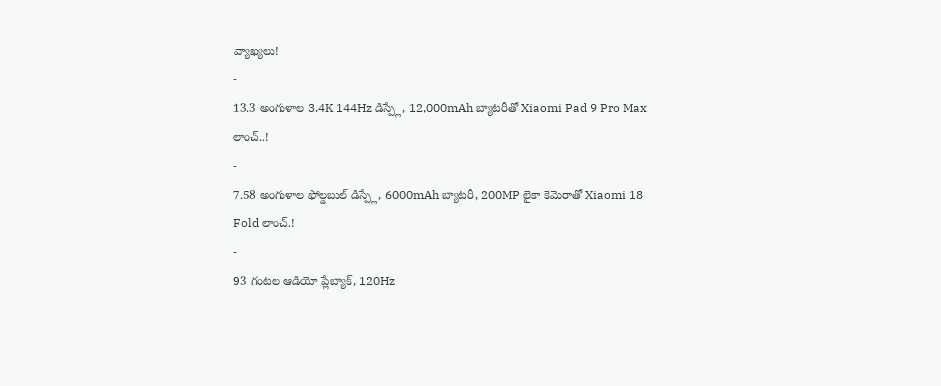వ్యాఖ్యలు!
-
13.3 అంగుళాల 3.4K 144Hz డిస్ప్లే, 12,000mAh బ్యాటరీతో Xiaomi Pad 9 Pro Max లాంచ్..!
-
7.58 అంగుళాల ఫోల్డబుల్ డిస్ప్లే, 6000mAh బ్యాటరీ, 200MP లైకా కెమెరాతో Xiaomi 18 Fold లాంచ్.!
-
93 గంటల ఆడియో ప్లేబ్యాక్, 120Hz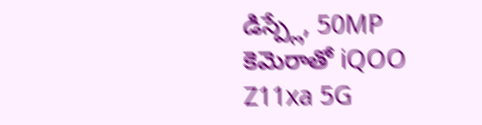డిస్ప్లే, 50MP కెమెరాతో iQOO Z11xa 5G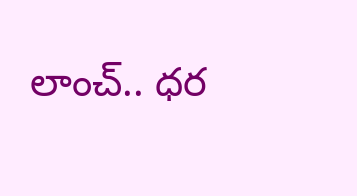లాంచ్.. ధర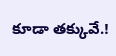కూడా తక్కువే.!